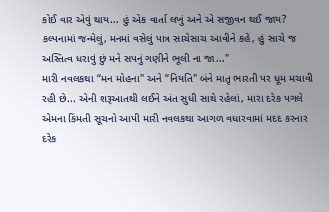કોઈ વાર એવું થાય... હું એક વાર્તા લખું અને એ સજીવન થઈ જાય?
કલ્પનામાં જન્મેલું, મનમાં વસેલું પાત્ર સાચેસાચ આવીને કહે, હું સાચે જ અસ્તિત્વ ધરાવું છું મને સપનું ગણીને ભૂલી ના જા..."
મારી નવલકથા “મન મોહના" અને “નિયતિ" બંને માતૃ ભારતી પર ધૂમ મચાવી રહી છે... એની શરૂઆતથી લઈને અંત સુધી સાથે રહેલાં, મારા દરેક પગલે એમના કિંમતી સૂચનો આપી મારી નવલકથા આગળ વધારવામાં મદદ કરનાર દરેક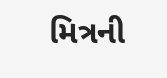મિત્રની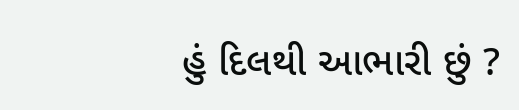હું દિલથી આભારી છું ?